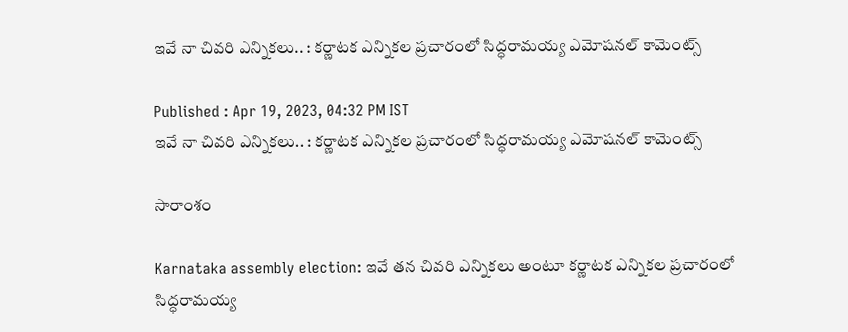ఇవే నా చివ‌రి ఎన్నిక‌లు.. : కర్ణాటక ఎన్నికల ప్ర‌చారంలో సిద్ధరామయ్య ఎమోషనల్ కామెంట్స్

Published : Apr 19, 2023, 04:32 PM IST
ఇవే నా చివ‌రి ఎన్నిక‌లు.. : కర్ణాటక ఎన్నికల ప్ర‌చారంలో సిద్ధరామయ్య ఎమోషనల్ కామెంట్స్

సారాంశం

Karnataka assembly election: ఇవే త‌న చివ‌రి ఎన్నిక‌లు అంటూ కర్ణాటక ఎన్నికల ప్ర‌చారంలో సిద్ధరామయ్య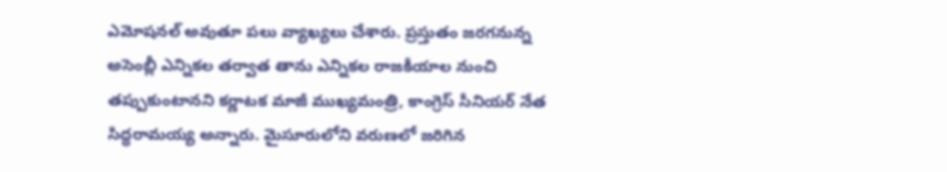ఎమోషనల్ అవుతూ ప‌లు వ్యాఖ్య‌లు చేశారు. ప్రస్తుతం జ‌ర‌గ‌నున్న అసెంబ్లీ ఎన్నిక‌ల త‌ర్వాత తాను ఎన్నికల రాజకీయాల నుంచి తప్పుకుంటానని కర్ణాటక మాజీ ముఖ్యమంత్రి, కాంగ్రెస్ సీనియర్ నేత సిద్ధరామయ్య అన్నారు. మైసూరులోని వరుణలో జరిగిన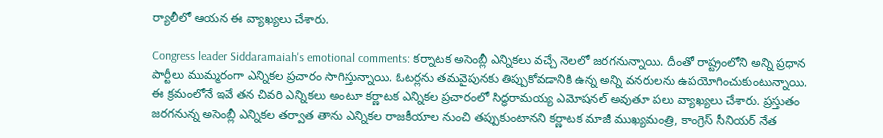ర్యాలీలో ఆయ‌న ఈ వ్యాఖ్య‌లు చేశారు.

Congress leader Siddaramaiah's emotional comments: క‌ర్నాట‌క అసెంబ్లీ ఎన్నిక‌లు వ‌చ్చే నెల‌లో జ‌ర‌గ‌నున్నాయి. దీంతో రాష్ట్రంలోని అన్ని ప్ర‌ధాన పార్టీలు ముమ్మ‌రంగా ఎన్నిక‌ల ప్ర‌చారం సాగిస్తున్నాయి. ఓట‌ర్ల‌ను త‌మ‌వైపున‌కు తిప్పుకోవ‌డానికి ఉన్న అన్ని వ‌న‌రుల‌ను ఉప‌యోగించుకుంటున్నాయి. ఈ క్ర‌మంలోనే ఇవే త‌న చివ‌రి ఎన్నిక‌లు అంటూ కర్ణాటక ఎన్నికల ప్ర‌చారంలో సిద్ధరామయ్య ఎమోషనల్ అవుతూ ప‌లు వ్యాఖ్య‌లు చేశారు. ప్రస్తుతం జ‌ర‌గ‌నున్న అసెంబ్లీ ఎన్నిక‌ల త‌ర్వాత తాను ఎన్నికల రాజకీయాల నుంచి తప్పుకుంటానని కర్ణాటక మాజీ ముఖ్యమంత్రి, కాంగ్రెస్ సీనియర్ నేత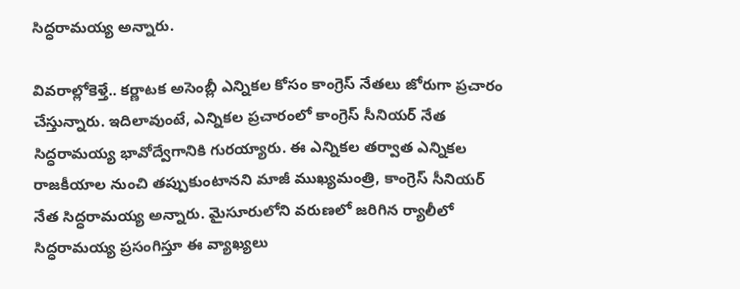సిద్ధరామయ్య అన్నారు.

వివ‌రాల్లోకెళ్తే.. కర్ణాటక అసెంబ్లీ ఎన్నికల కోసం కాంగ్రెస్ నేతలు జోరుగా ప్రచారం చేస్తున్నారు. ఇదిలావుంటే, ఎన్నికల ప్రచారంలో కాంగ్రెస్ సీనియర్ నేత సిద్ధరామయ్య భావోద్వేగానికి గురయ్యారు. ఈ ఎన్నికల తర్వాత ఎన్నికల రాజకీయాల నుంచి తప్పుకుంటానని మాజీ ముఖ్యమంత్రి, కాంగ్రెస్ సీనియర్ నేత సిద్ధరామయ్య అన్నారు. మైసూరులోని వరుణలో జరిగిన ర్యాలీలో సిద్ధరామయ్య ప్రసంగిస్తూ ఈ వ్యాఖ్య‌లు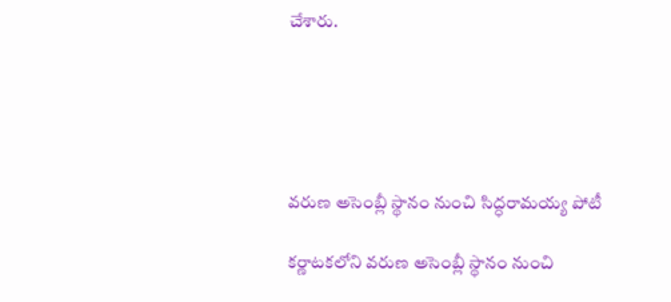చేశారు.





వరుణ అసెంబ్లీ స్థానం నుంచి సిద్ధరామయ్య పోటీ

కర్ణాటకలోని వరుణ అసెంబ్లీ స్థానం నుంచి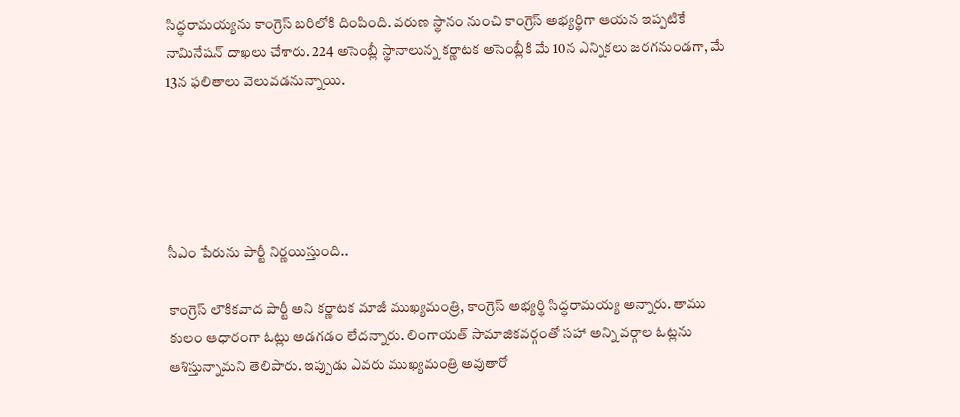సిద్ధరామయ్యను కాంగ్రెస్ బరిలోకి దింపింది. వరుణ స్థానం నుంచి కాంగ్రెస్ అభ్యర్థిగా ఆయ‌న ఇప్ప‌టికే నామినేషన్ దాఖలు చేశారు. 224 అసెంబ్లీ స్థానాలున్న కర్ణాటక అసెంబ్లీకి మే 10న ఎన్నికలు జరగనుండగా, మే 13న ఫలితాలు వెలువడనున్నాయి.





సీఎం పేరును పార్టీ నిర్ణయిస్తుంది..

కాంగ్రెస్ లౌకికవాద పార్టీ అని కర్ణాటక మాజీ ముఖ్యమంత్రి, కాంగ్రెస్ అభ్యర్థి సిద్ధరామయ్య అన్నారు. తాము కులం ఆధారంగా ఓట్లు అడగడం లేదన్నారు. లింగాయత్ సామాజికవర్గంతో సహా అన్ని వర్గాల ఓట్లను ఆశిస్తున్నామని తెలిపారు. ఇప్పుడు ఎవరు ముఖ్యమంత్రి అవుతారో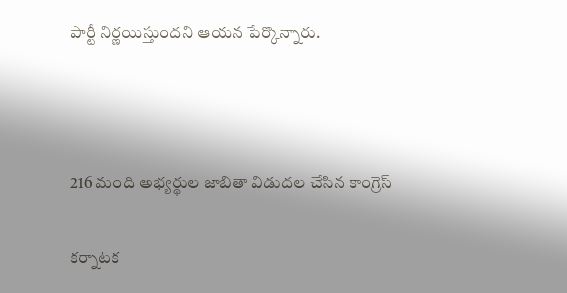పార్టీ నిర్ణయిస్తుందని ఆయ‌న పేర్కొన్నారు.



216 మంది అభ్యర్థుల జాబితా విడుదల చేసిన కాంగ్రెస్

క‌ర్నాట‌క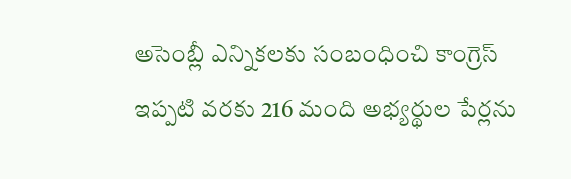అసెంబ్లీ ఎన్నిక‌ల‌కు సంబంధించి కాంగ్రెస్ ఇప్పటి వరకు 216 మంది అభ్యర్థుల పేర్లను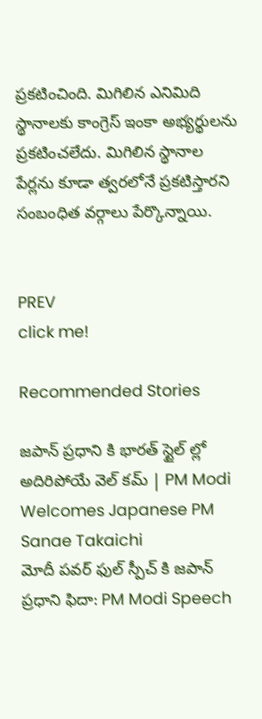ప్రకటించింది. మిగిలిన ఎనిమిది స్థానాలకు కాంగ్రెస్ ఇంకా అభ్యర్థులను ప్రకటించలేదు. మిగిలిన స్థానాల పేర్లను కూడా త్వరలోనే ప్రకటిస్తారని సంబంధిత వ‌ర్గాలు పేర్కొన్నాయి.


PREV
click me!

Recommended Stories

జపాన్ ప్రధాని కి భారత్ స్టైల్ ల్లో అదిరిపోయే వెల్ కమ్ | PM Modi Welcomes Japanese PM Sanae Takaichi
మోదీ పవర్ ఫుల్ స్పీచ్ కి జపాన్ ప్రధాని ఫిదా: PM Modi Speech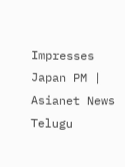Impresses Japan PM | Asianet News Telugu